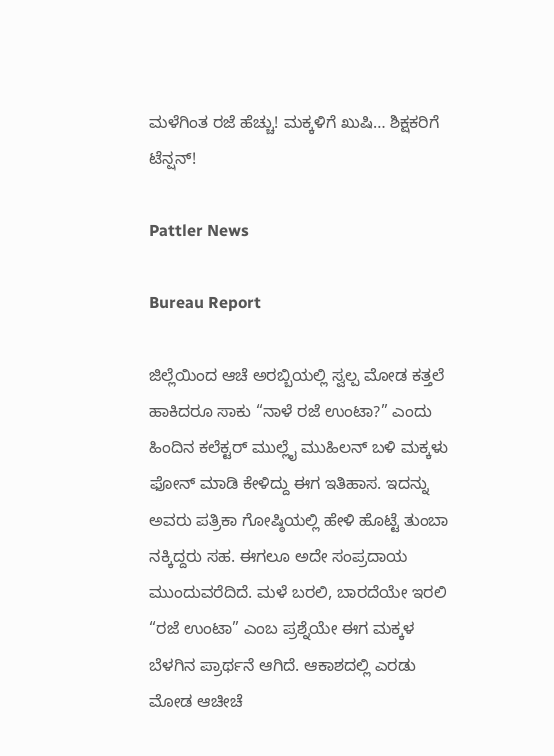ಮಳೆಗಿಂತ ರಜೆ ಹೆಚ್ಚು! ಮಕ್ಕಳಿಗೆ ಖುಷಿ… ಶಿಕ್ಷಕರಿಗೆ ಟೆನ್ಷನ್!

Pattler News

Bureau Report

ಜಿಲ್ಲೆಯಿಂದ ಆಚೆ ಅರಬ್ಬಿಯಲ್ಲಿ ಸ್ವಲ್ಪ ಮೋಡ ಕತ್ತಲೆ ಹಾಕಿದರೂ ಸಾಕು “ನಾಳೆ ರಜೆ ಉಂಟಾ?” ಎಂದು ಹಿಂದಿನ ಕಲೆಕ್ಟರ್ ಮುಲ್ಲೈ ಮುಹಿಲನ್ ಬಳಿ ಮಕ್ಕಳು ಫೋನ್ ಮಾಡಿ ಕೇಳಿದ್ದು ಈಗ ಇತಿಹಾಸ. ಇದನ್ನು ಅವರು ಪತ್ರಿಕಾ ಗೋಷ್ಠಿಯಲ್ಲಿ ಹೇಳಿ ಹೊಟ್ಟೆ ತುಂಬಾ ನಕ್ಕಿದ್ದರು ಸಹ. ಈಗಲೂ ಅದೇ ಸಂಪ್ರದಾಯ ಮುಂದುವರೆದಿದೆ. ಮಳೆ ಬರಲಿ, ಬಾರದೆಯೇ ಇರಲಿ “ರಜೆ ಉಂಟಾ” ಎಂಬ ಪ್ರಶ್ನೆಯೇ ಈಗ ಮಕ್ಕಳ ಬೆಳಗಿನ ಪ್ರಾರ್ಥನೆ ಆಗಿದೆ. ಆಕಾಶದಲ್ಲಿ ಎರಡು ಮೋಡ ಆಚೀಚೆ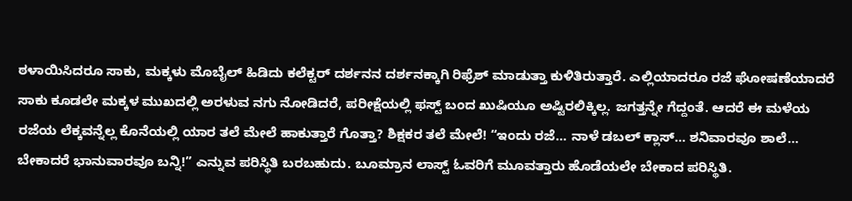ಠಳಾಯಿಸಿದರೂ ಸಾಕು, ಮಕ್ಕಳು ಮೊಬೈಲ್ ಹಿಡಿದು ಕಲೆಕ್ಟರ್ ದರ್ಶನನ ದರ್ಶನಕ್ಕಾಗಿ ರಿಫ್ರೆಶ್ ಮಾಡುತ್ತಾ ಕುಳಿತಿರುತ್ತಾರೆ. ಎಲ್ಲಿಯಾದರೂ ರಜೆ ಘೋಷಣೆಯಾದರೆ ಸಾಕು ಕೂಡಲೇ ಮಕ್ಕಳ ಮುಖದಲ್ಲಿ ಅರಳುವ ನಗು ನೋಡಿದರೆ, ಪರೀಕ್ಷೆಯಲ್ಲಿ ಫಸ್ಟ್ ಬಂದ ಖುಷಿಯೂ ಅಷ್ಟಿರಲಿಕ್ಕಿಲ್ಲ. ಜಗತ್ತನ್ನೇ ಗೆದ್ದಂತೆ. ಆದರೆ ಈ ಮಳೆಯ ರಜೆಯ ಲೆಕ್ಕವನ್ನೆಲ್ಲ ಕೊನೆಯಲ್ಲಿ ಯಾರ ತಲೆ ಮೇಲೆ ಹಾಕುತ್ತಾರೆ ಗೊತ್ತಾ? ಶಿಕ್ಷಕರ ತಲೆ ಮೇಲೆ! “ಇಂದು ರಜೆ… ನಾಳೆ ಡಬಲ್ ಕ್ಲಾಸ್… ಶನಿವಾರವೂ ಶಾಲೆ… ಬೇಕಾದರೆ ಭಾನುವಾರವೂ ಬನ್ನಿ!” ಎನ್ನುವ ಪರಿಸ್ಥಿತಿ ಬರಬಹುದು. ಬೂಮ್ರಾನ ಲಾಸ್ಟ್ ಓವರಿಗೆ ಮೂವತ್ತಾರು ಹೊಡೆಯಲೇ ಬೇಕಾದ ಪರಿಸ್ಥಿತಿ.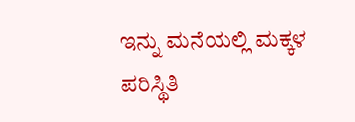ಇನ್ನು ಮನೆಯಲ್ಲಿ ಮಕ್ಕಳ ಪರಿಸ್ಥಿತಿ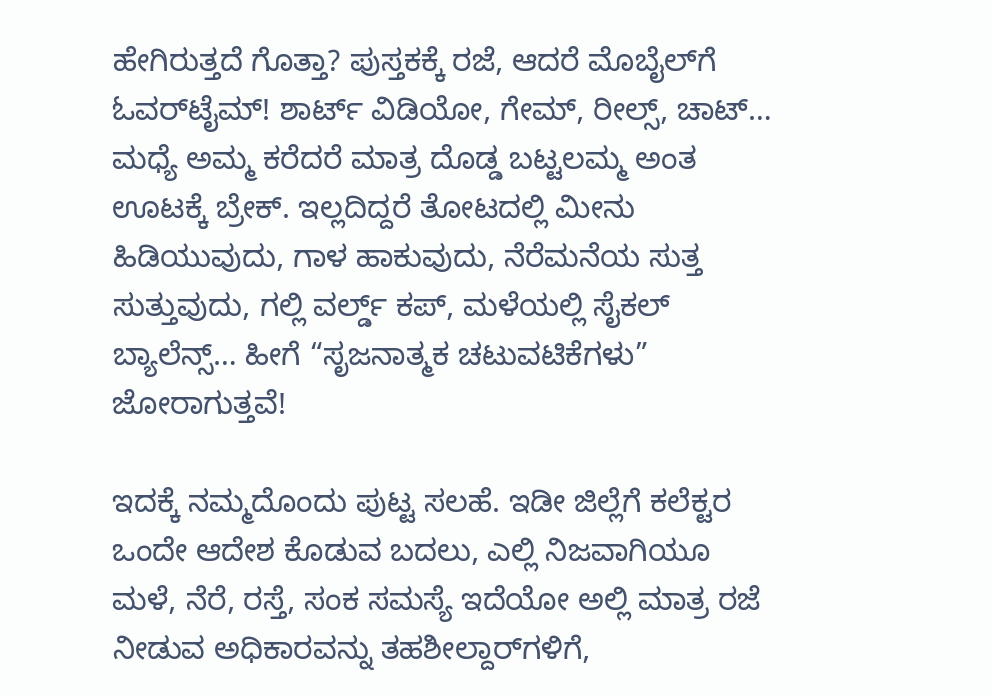ಹೇಗಿರುತ್ತದೆ ಗೊತ್ತಾ? ಪುಸ್ತಕಕ್ಕೆ ರಜೆ, ಆದರೆ ಮೊಬೈಲ್‌ಗೆ ಓವರ್‌ಟೈಮ್! ಶಾರ್ಟ್ ವಿಡಿಯೋ, ಗೇಮ್, ರೀಲ್ಸ್, ಚಾಟ್… ಮಧ್ಯೆ ಅಮ್ಮ ಕರೆದರೆ ಮಾತ್ರ ದೊಡ್ಡ ಬಟ್ಟಲಮ್ಮ ಅಂತ ಊಟಕ್ಕೆ ಬ್ರೇಕ್. ಇಲ್ಲದಿದ್ದರೆ ತೋಟದಲ್ಲಿ ಮೀನು ಹಿಡಿಯುವುದು, ಗಾಳ ಹಾಕುವುದು, ನೆರೆಮನೆಯ ಸುತ್ತ ಸುತ್ತುವುದು, ಗಲ್ಲಿ ವರ್ಲ್ಡ್ ಕಪ್, ಮಳೆಯಲ್ಲಿ ಸೈಕಲ್ ಬ್ಯಾಲೆನ್ಸ್… ಹೀಗೆ “ಸೃಜನಾತ್ಮಕ ಚಟುವಟಿಕೆಗಳು” ಜೋರಾಗುತ್ತವೆ!

ಇದಕ್ಕೆ ನಮ್ಮದೊಂದು ಪುಟ್ಟ ಸಲಹೆ. ಇಡೀ ಜಿಲ್ಲೆಗೆ ಕಲೆಕ್ಟರ ಒಂದೇ ಆದೇಶ ಕೊಡುವ ಬದಲು, ಎಲ್ಲಿ ನಿಜವಾಗಿಯೂ ಮಳೆ, ನೆರೆ, ರಸ್ತೆ, ಸಂಕ ಸಮಸ್ಯೆ ಇದೆಯೋ ಅಲ್ಲಿ ಮಾತ್ರ ರಜೆ ನೀಡುವ ಅಧಿಕಾರವನ್ನು ತಹಶೀಲ್ದಾರ್‌ಗಳಿಗೆ,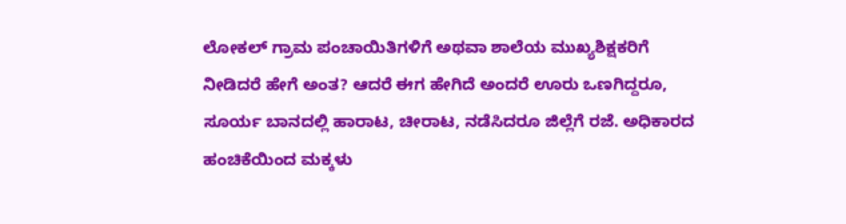ಲೋಕಲ್ ಗ್ರಾಮ ಪಂಚಾಯಿತಿಗಳಿಗೆ ಅಥವಾ ಶಾಲೆಯ ಮುಖ್ಯಶಿಕ್ಷಕರಿಗೆ ನೀಡಿದರೆ ಹೇಗೆ ಅಂತ? ಆದರೆ ಈಗ ಹೇಗಿದೆ ಅಂದರೆ ಊರು ಒಣಗಿದ್ದರೂ, ಸೂರ್ಯ ಬಾನದಲ್ಲಿ ಹಾರಾಟ, ಚೀರಾಟ, ನಡೆಸಿದರೂ ಜಿಲ್ಲೆಗೆ ರಜೆ. ಅಧಿಕಾರದ ಹಂಚಿಕೆಯಿಂದ ಮಕ್ಕಳು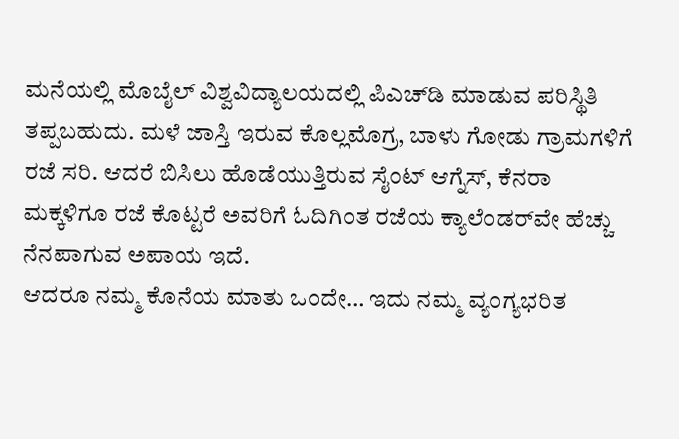ಮನೆಯಲ್ಲಿ ಮೊಬೈಲ್ ವಿಶ್ವವಿದ್ಯಾಲಯದಲ್ಲಿ ಪಿಎಚ್‌ಡಿ ಮಾಡುವ ಪರಿಸ್ಥಿತಿ ತಪ್ಪಬಹುದು. ಮಳೆ ಜಾಸ್ತಿ ಇರುವ ಕೊಲ್ಲಮೊಗ್ರ, ಬಾಳು ಗೋಡು ಗ್ರಾಮಗಳಿಗೆ ರಜೆ ಸರಿ. ಆದರೆ ಬಿಸಿಲು ಹೊಡೆಯುತ್ತಿರುವ ಸೈಂಟ್ ಆಗ್ನೆಸ್, ಕೆನರಾ ಮಕ್ಕಳಿಗೂ ರಜೆ ಕೊಟ್ಟರೆ ಅವರಿಗೆ ಓದಿಗಿಂತ ರಜೆಯ ಕ್ಯಾಲೆಂಡರ್‌ವೇ ಹೆಚ್ಚು ನೆನಪಾಗುವ ಅಪಾಯ ಇದೆ.
ಆದರೂ ನಮ್ಮ ಕೊನೆಯ ಮಾತು ಒಂದೇ… ಇದು ನಮ್ಮ ವ್ಯಂಗ್ಯಭರಿತ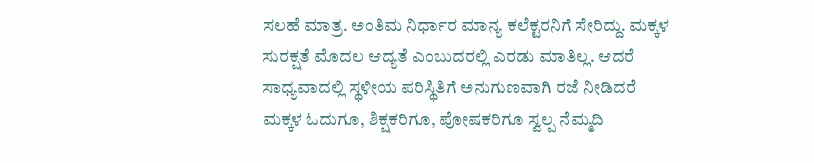ಸಲಹೆ ಮಾತ್ರ. ಅಂತಿಮ ನಿರ್ಧಾರ ಮಾನ್ಯ ಕಲೆಕ್ಟರನಿಗೆ ಸೇರಿದ್ದು. ಮಕ್ಕಳ ಸುರಕ್ಷತೆ ಮೊದಲ ಆದ್ಯತೆ ಎಂಬುದರಲ್ಲಿ ಎರಡು ಮಾತಿಲ್ಲ. ಆದರೆ ಸಾಧ್ಯವಾದಲ್ಲಿ ಸ್ಥಳೀಯ ಪರಿಸ್ಥಿತಿಗೆ ಅನುಗುಣವಾಗಿ ರಜೆ ನೀಡಿದರೆ ಮಕ್ಕಳ ಓದುಗೂ, ಶಿಕ್ಷಕರಿಗೂ, ಪೋಷಕರಿಗೂ ಸ್ವಲ್ಪ ನೆಮ್ಮದಿ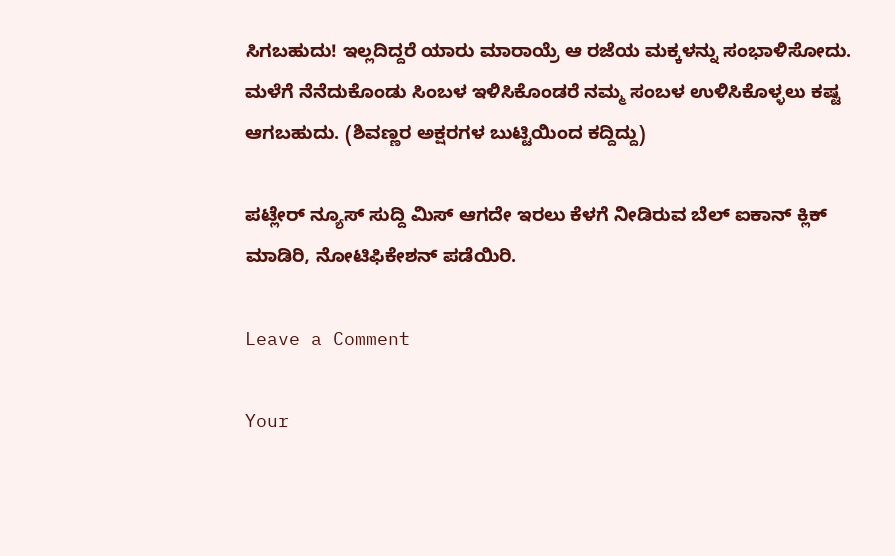ಸಿಗಬಹುದು! ಇಲ್ಲದಿದ್ದರೆ ಯಾರು ಮಾರಾಯ್ರೆ ಆ ರಜೆಯ ಮಕ್ಕಳನ್ನು ಸಂಭಾಳಿಸೋದು. ಮಳೆಗೆ ನೆನೆದುಕೊಂಡು ಸಿಂಬಳ ಇಳಿಸಿಕೊಂಡರೆ ನಮ್ಮ ಸಂಬಳ ಉಳಿಸಿಕೊಳ್ಳಲು ಕಷ್ಟ ಆಗಬಹುದು. (ಶಿವಣ್ಣರ ಅಕ್ಷರಗಳ ಬುಟ್ಟಿಯಿಂದ ಕದ್ದಿದ್ದು)

ಪಟ್ಲೇರ್ ನ್ಯೂಸ್ ಸುದ್ದಿ ಮಿಸ್ ಆಗದೇ ಇರಲು ಕೆಳಗೆ ನೀಡಿರುವ ಬೆಲ್ ಐಕಾನ್ ಕ್ಲಿಕ್ ಮಾಡಿರಿ, ನೋಟಿಫಿಕೇಶನ್ ಪಡೆಯಿರಿ.

Leave a Comment

Your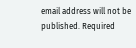email address will not be published. Required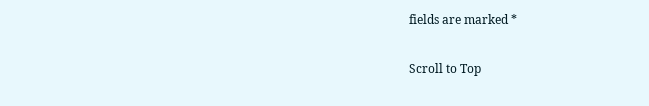fields are marked *

Scroll to Top